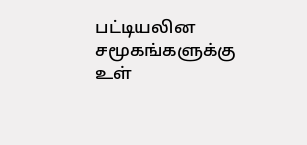பட்டியலின சமூகங்களுக்கு உள்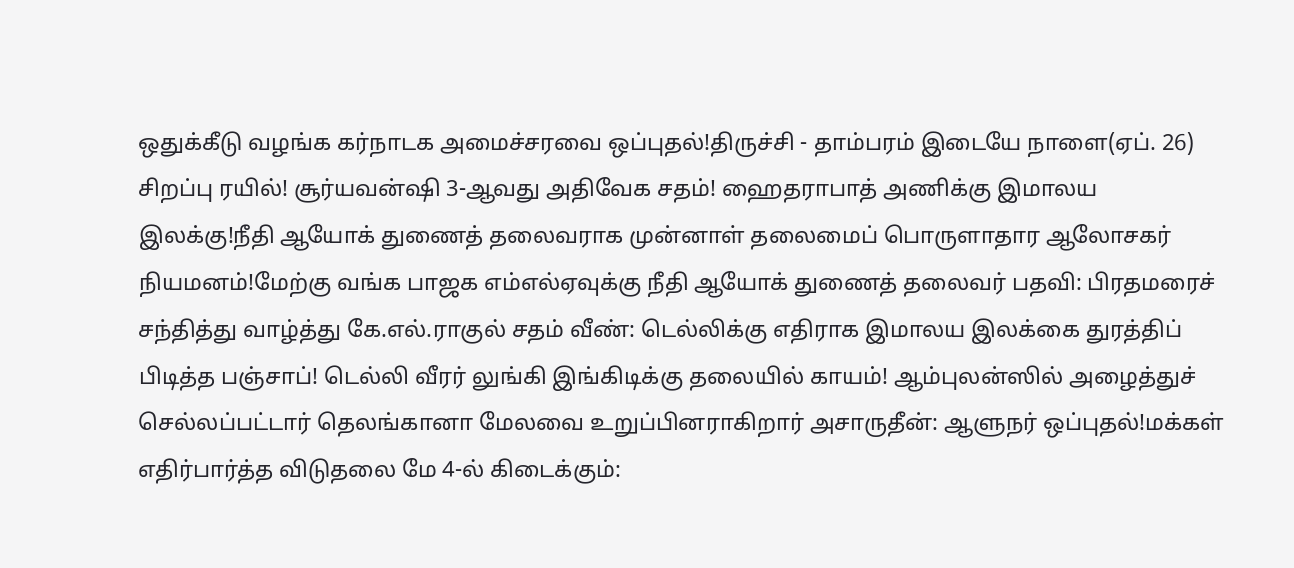ஒதுக்கீடு வழங்க கர்நாடக அமைச்சரவை ஒப்புதல்!திருச்சி - தாம்பரம் இடையே நாளை(ஏப். 26) சிறப்பு ரயில்! சூர்யவன்ஷி 3-ஆவது அதிவேக சதம்! ஹைதராபாத் அணிக்கு இமாலய இலக்கு!நீதி ஆயோக் துணைத் தலைவராக முன்னாள் தலைமைப் பொருளாதார ஆலோசகர் நியமனம்!மேற்கு வங்க பாஜக எம்எல்ஏவுக்கு நீதி ஆயோக் துணைத் தலைவர் பதவி: பிரதமரைச் சந்தித்து வாழ்த்து கே.எல்.ராகுல் சதம் வீண்: டெல்லிக்கு எதிராக இமாலய இலக்கை துரத்திப் பிடித்த பஞ்சாப்! டெல்லி வீரர் லுங்கி இங்கிடிக்கு தலையில் காயம்! ஆம்புலன்ஸில் அழைத்துச் செல்லப்பட்டார் தெலங்கானா மேலவை உறுப்பினராகிறார் அசாருதீன்: ஆளுநர் ஒப்புதல்!மக்கள் எதிர்பார்த்த விடுதலை மே 4-ல் கிடைக்கும்: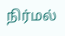நிர்மல்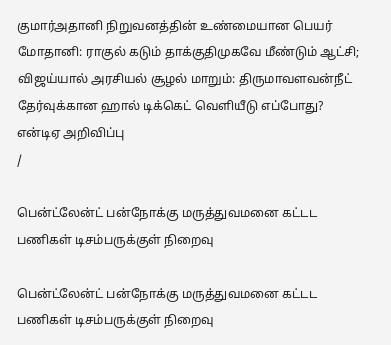குமார்அதானி நிறுவனத்தின் உண்மையான பெயர் மோதானி: ராகுல் கடும் தாக்குதிமுகவே மீண்டும் ஆட்சி; விஜய்யால் அரசியல் சூழல் மாறும்: திருமாவளவன்நீட் தேர்வுக்கான ஹால் டிக்கெட் வெளியீடு எப்போது? என்டிஏ அறிவிப்பு
/

பென்ட்லேன்ட் பன்நோக்கு மருத்துவமனை கட்டட பணிகள் டிசம்பருக்குள் நிறைவு

பென்ட்லேன்ட் பன்நோக்கு மருத்துவமனை கட்டட பணிகள் டிசம்பருக்குள் நிறைவு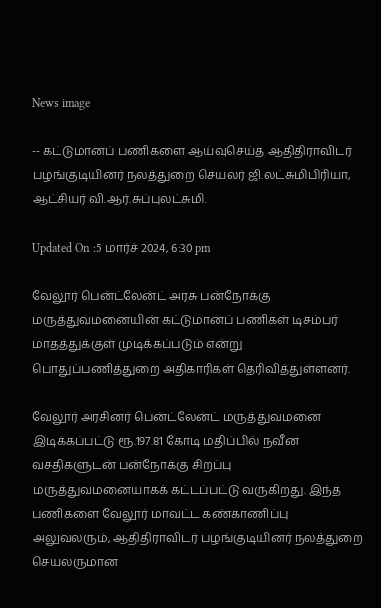News image

-- கட்டுமானப் பணிகளை ஆய்வுசெய்த ஆதிதிராவிடர் பழங்குடியினர் நலத்துறை செயலர் ஜி.லட்சுமிபிரியா, ஆட்சியர் வி.ஆர்.சுப்புலட்சுமி.

Updated On :5 மார்ச் 2024, 6:30 pm

வேலூர் பென்ட்லேன்ட் அரசு பன்நோக்கு மருத்துவமனையின் கட்டுமானப் பணிகள் டிசம்பர் மாதத்துக்குள் முடிக்கப்படும் என்று பொதுப்பணித்துறை அதிகாரிகள் தெரிவித்துள்ளனர்.

வேலூர் அரசினர் பென்ட்லேன்ட் மருத்துவமனை இடிக்கப்பட்டு ரூ.197.81 கோடி மதிப்பில் நவீன வசதிகளுடன் பன்நோக்கு சிறப்பு மருத்துவமனையாகக் கட்டப்பட்டு வருகிறது. இந்த பணிகளை வேலூர் மாவட்ட கண்காணிப்பு அலுவலரும், ஆதிதிராவிடர் பழங்குடியினர் நலத்துறை செயலருமான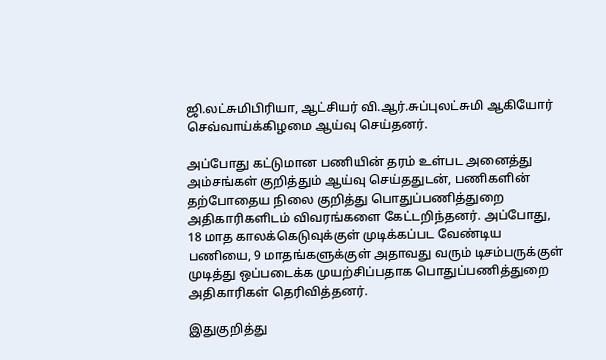ஜி.லட்சுமிபிரியா, ஆட்சியர் வி.ஆர்.சுப்புலட்சுமி ஆகியோர் செவ்வாய்க்கிழமை ஆய்வு செய்தனர்.

அப்போது கட்டுமான பணியின் தரம் உள்பட அனைத்து அம்சங்கள் குறித்தும் ஆய்வு செய்ததுடன், பணிகளின் தற்போதைய நிலை குறித்து பொதுப்பணித்துறை அதிகாரிகளிடம் விவரங்களை கேட்டறிந்தனர். அப்போது, 18 மாத காலக்கெடுவுக்குள் முடிக்கப்பட வேண்டிய பணியை, 9 மாதங்களுக்குள் அதாவது வரும் டிசம்பருக்குள் முடித்து ஒப்படைக்க முயற்சிப்பதாக பொதுப்பணித்துறை அதிகாரிகள் தெரிவித்தனர்.

இதுகுறித்து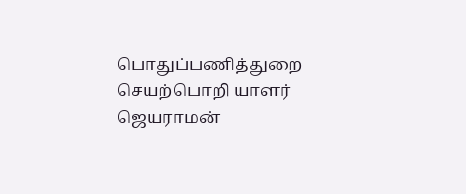பொதுப்பணித்துறை செயற்பொறி யாளர் ஜெயராமன்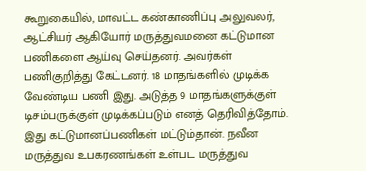கூறுகையில், மாவட்ட கண்காணிப்பு அலுவலர், ஆட்சியர் ஆகியோர் மருத்துவமனை கட்டுமான பணிகளை ஆய்வு செய்தனர். அவர்கள் பணிகுறித்து கேட்டனர். 18 மாதங்களில் முடிக்க வேண்டிய பணி இது. அடுத்த 9 மாதங்களுக்குள் டிசம்பருக்குள் முடிக்கப்படும் எனத் தெரிவித்தோம். இது கட்டுமானப்பணிகள் மட்டும்தான். நவீன மருத்துவ உபகரணங்கள் உள்பட மருத்துவ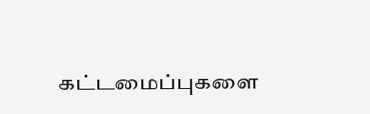கட்டமைப்புகளை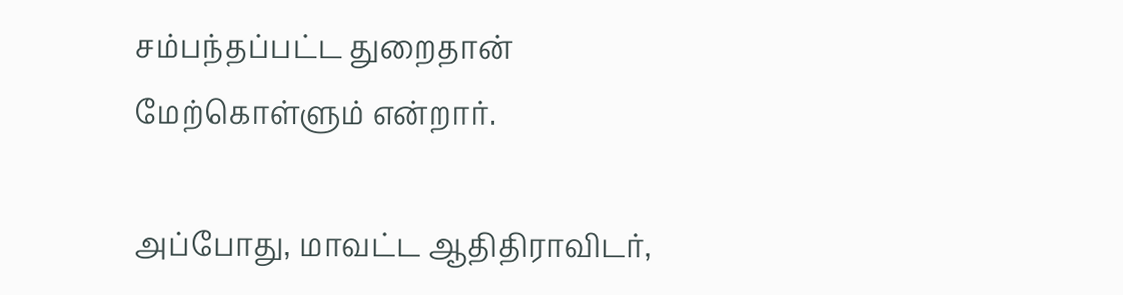சம்பந்தப்பட்ட துறைதான் மேற்கொள்ளும் என்றார்.

அப்போது, மாவட்ட ஆதிதிராவிடர்,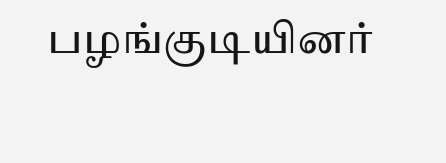பழங்குடியினர்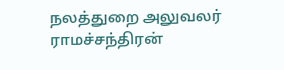நலத்துறை அலுவலர் ராமச்சந்திரன்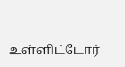உள்ளிட்டோர்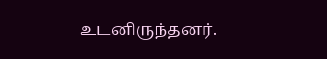உடனிருந்தனர்.